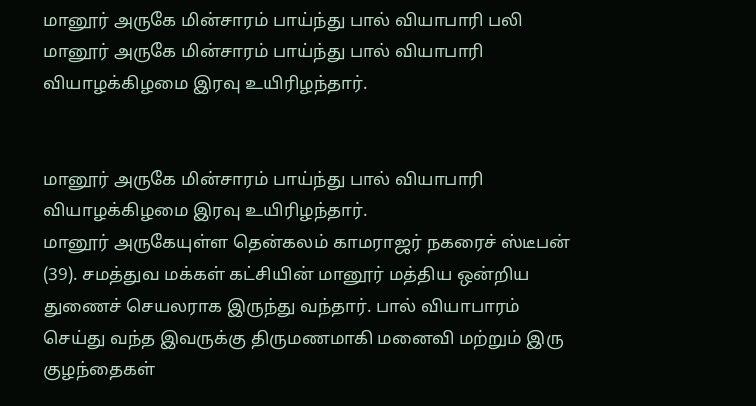மானூர் அருகே மின்சாரம் பாய்ந்து பால் வியாபாரி பலி
மானூர் அருகே மின்சாரம் பாய்ந்து பால் வியாபாரி வியாழக்கிழமை இரவு உயிரிழந்தார்.


மானூர் அருகே மின்சாரம் பாய்ந்து பால் வியாபாரி வியாழக்கிழமை இரவு உயிரிழந்தார்.
மானூர் அருகேயுள்ள தென்கலம் காமராஜர் நகரைச் ஸ்டீபன் (39). சமத்துவ மக்கள் கட்சியின் மானூர் மத்திய ஒன்றிய துணைச் செயலராக இருந்து வந்தார். பால் வியாபாரம் செய்து வந்த இவருக்கு திருமணமாகி மனைவி மற்றும் இரு குழந்தைகள்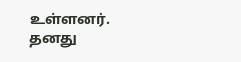உள்ளனர்.
தனது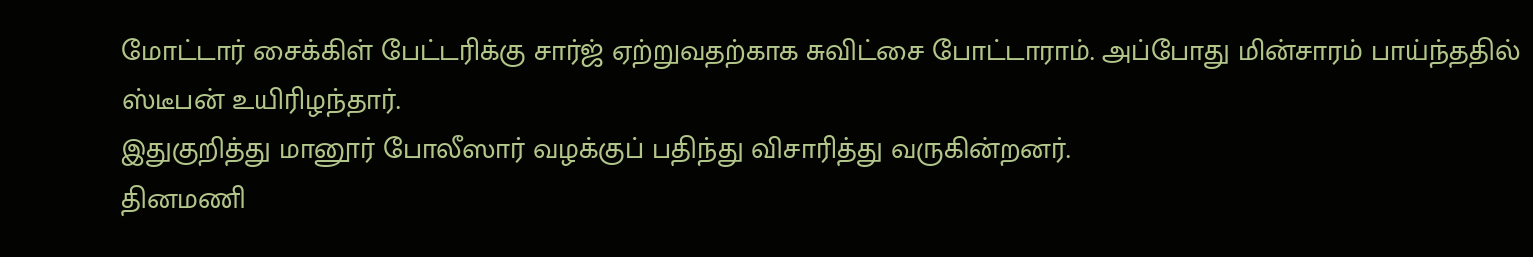மோட்டார் சைக்கிள் பேட்டரிக்கு சார்ஜ் ஏற்றுவதற்காக சுவிட்சை போட்டாராம். அப்போது மின்சாரம் பாய்ந்ததில் ஸ்டீபன் உயிரிழந்தார்.
இதுகுறித்து மானூர் போலீஸார் வழக்குப் பதிந்து விசாரித்து வருகின்றனர்.
தினமணி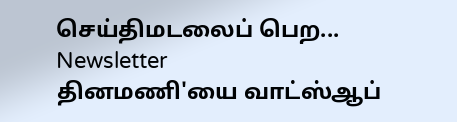செய்திமடலைப் பெற... Newsletter
தினமணி'யை வாட்ஸ்ஆப்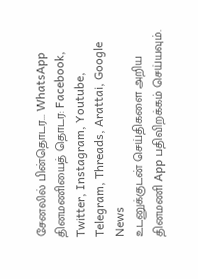சேனலில் பின்தொடர... WhatsApp
தினமணியைத் தொடர: Facebook, Twitter, Instagram, Youtube, Telegram, Threads, Arattai, Google News
உடனுக்குடன் செய்திகளை அறிய தினமணி App பதிவிறக்கம் செய்யவும்.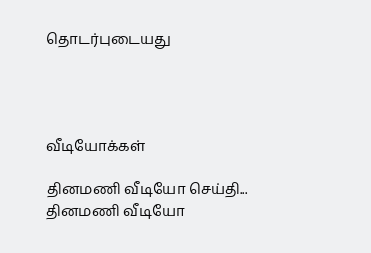தொடர்புடையது




வீடியோக்கள்

தினமணி வீடியோ செய்தி...
தினமணி வீடியோ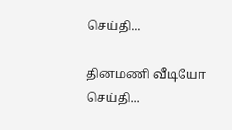செய்தி...

தினமணி வீடியோ செய்தி...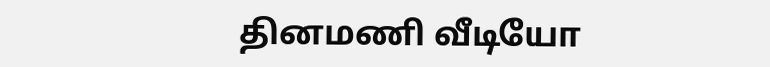தினமணி வீடியோ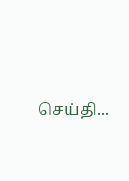செய்தி...